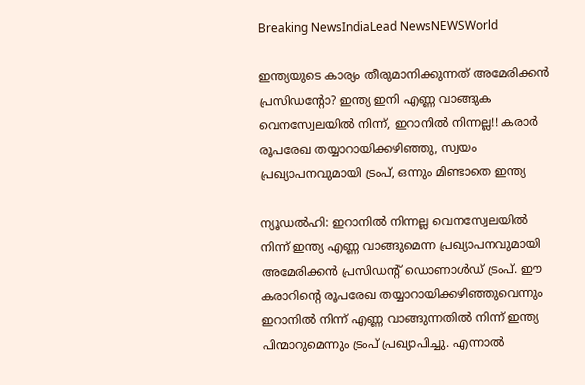Breaking NewsIndiaLead NewsNEWSWorld

ഇന്ത്യയുടെ കാര്യം തീരുമാനിക്കുന്നത് അമേരിക്കൻ പ്രസിഡന്റോ? ഇന്ത്യ ഇനി എണ്ണ വാങ്ങുക വെനസ്വേലയിൽ നിന്ന്, ഇറാനിൽ നിന്നല്ല!! കരാർ രൂപരേഖ തയ്യാറായിക്കഴിഞ്ഞു, സ്വയം പ്രഖ്യാപനവുമായി ട്രംപ്, ഒന്നും മിണ്ടാതെ ഇന്ത്യ

ന്യൂഡൽഹി: ഇറാനിൽ നിന്നല്ല വെനസ്വേലയിൽ നിന്ന് ഇന്ത്യ എണ്ണ വാങ്ങുമെന്ന പ്രഖ്യാപനവുമായി അമേരിക്കൻ പ്രസിഡന്റ് ഡൊണാൾഡ്‌ ട്രംപ്. ഈ കരാറിന്റെ രൂപരേഖ തയ്യാറായിക്കഴിഞ്ഞുവെന്നും ഇറാനിൽ നിന്ന് എണ്ണ വാങ്ങുന്നതിൽ നിന്ന് ഇന്ത്യ പിന്മാറുമെന്നും ട്രംപ് പ്രഖ്യാപിച്ചു. എന്നാൽ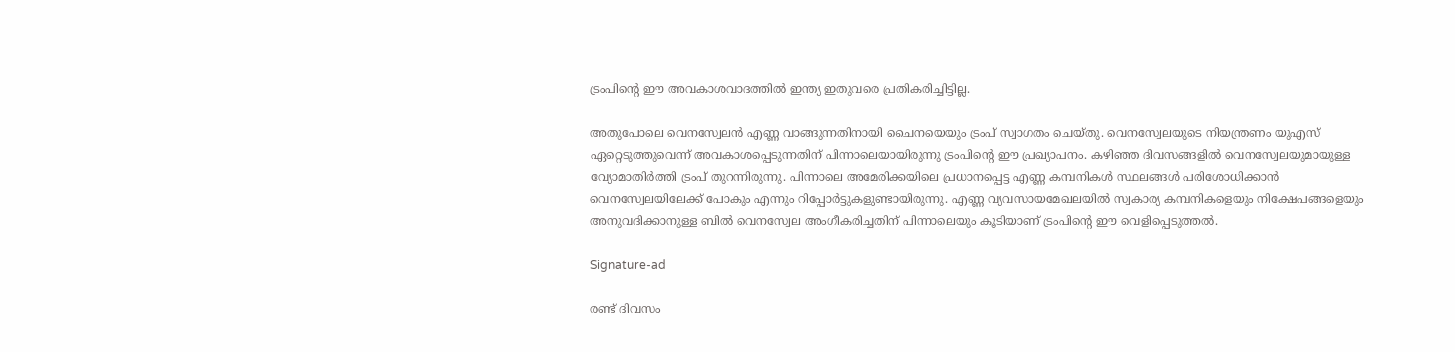ട്രംപിന്റെ ഈ അവകാശവാദത്തിൽ ഇന്ത്യ ഇതുവരെ പ്രതികരിച്ചിട്ടില്ല.

അതുപോലെ വെനസ്വേലൻ എണ്ണ വാങ്ങുന്നതിനായി ചൈനയെയും ട്രംപ് സ്വാഗതം ചെയ്തു. വെനസ്വേലയുടെ നിയന്ത്രണം യുഎസ് ഏറ്റെടുത്തുവെന്ന് അവകാശപ്പെടുന്നതിന് പിന്നാലെയായിരുന്നു ട്രംപിന്റെ ഈ പ്രഖ്യാപനം. കഴിഞ്ഞ ദിവസങ്ങളിൽ വെനസ്വേലയുമായുള്ള വ്യോമാതിർത്തി ട്രംപ് തുറന്നിരുന്നു. പിന്നാലെ അമേരിക്കയിലെ പ്രധാനപ്പെട്ട എണ്ണ കമ്പനികൾ സ്ഥലങ്ങൾ പരിശോധിക്കാൻ വെനസ്വേലയിലേക്ക് പോകും എന്നും റിപ്പോർട്ടുകളുണ്ടായിരുന്നു. എണ്ണ വ്യവസായമേഖലയിൽ സ്വകാര്യ കമ്പനികളെയും നിക്ഷേപങ്ങളെയും അനുവദിക്കാനുള്ള ബിൽ വെനസ്വേല അംഗീകരിച്ചതിന് പിന്നാലെയും കൂടിയാണ് ട്രംപിന്റെ ഈ വെളിപ്പെടുത്തൽ.

Signature-ad

രണ്ട് ദിവസം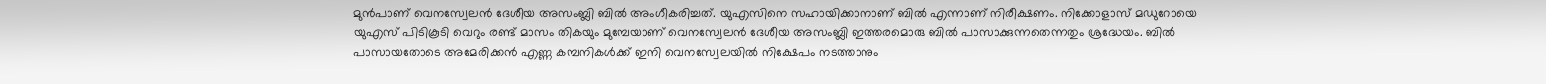മുൻപാണ് വെനസ്വേലൻ ദേശീയ അസംബ്ലി ബിൽ അംഗീകരിച്ചത്. യുഎസിനെ സഹായിക്കാനാണ് ബിൽ എന്നാണ് നിരീക്ഷണം. നിക്കോളാസ് മഡുറോയെ യുഎസ് പിടികൂടി വെറും രണ്ട് മാസം തികയും മുമ്പേയാണ് വെനസ്വേലൻ ദേശീയ അസംബ്ലി ഇത്തരമൊരു ബിൽ പാസാക്കുന്നതെന്നതും ശ്രദ്ധേയം. ബിൽ പാസായതോടെ അമേരിക്കൻ എണ്ണ കമ്പനികൾക്ക് ഇനി വെനസ്വേലയിൽ നിക്ഷേപം നടത്താനും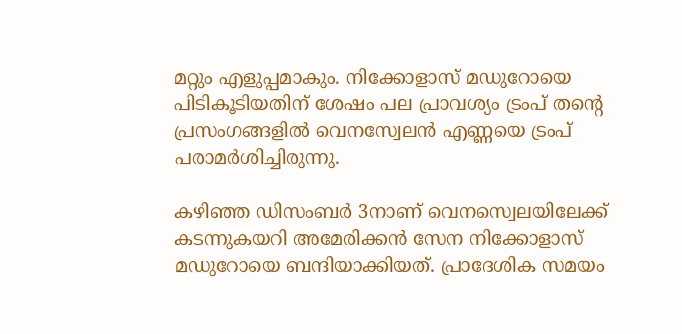മറ്റും എളുപ്പമാകും. നിക്കോളാസ് മഡുറോയെ പിടികൂടിയതിന് ശേഷം പല പ്രാവശ്യം ട്രംപ് തന്റെ പ്രസംഗങ്ങളിൽ വെനസ്വേലൻ എണ്ണയെ ട്രംപ് പരാമർശിച്ചിരുന്നു.

കഴിഞ്ഞ ഡിസംബർ 3നാണ് വെനസ്വെലയിലേക്ക് കടന്നുകയറി അമേരിക്കൻ സേന നിക്കോളാസ് മഡുറോയെ ബന്ദിയാക്കിയത്. പ്രാദേശിക സമയം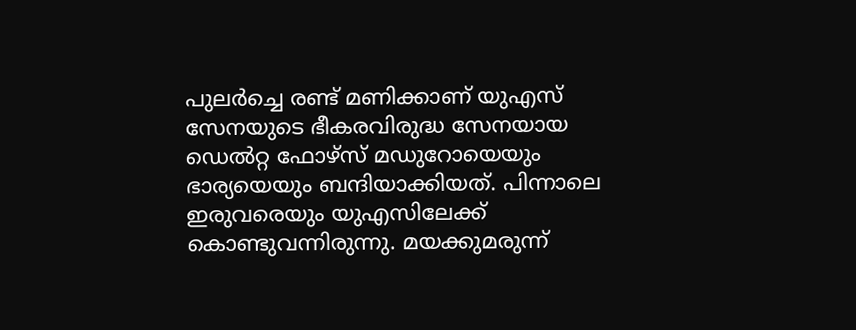പുലർച്ചെ രണ്ട് മണിക്കാണ് യുഎസ് സേനയുടെ ഭീകരവിരുദ്ധ സേനയായ ഡെൽറ്റ ഫോഴ്‌സ് മഡുറോയെയും ഭാര്യയെയും ബന്ദിയാക്കിയത്. പിന്നാലെ ഇരുവരെയും യുഎസിലേക്ക് കൊണ്ടുവന്നിരുന്നു. മയക്കുമരുന്ന്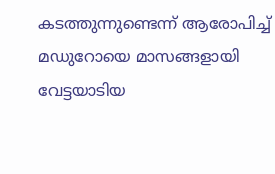കടത്തുന്നുണ്ടെന്ന് ആരോപിച്ച് മഡുറോയെ മാസങ്ങളായി വേട്ടയാടിയ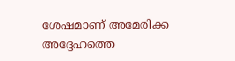ശേഷമാണ് അമേരിക്ക അദ്ദേഹത്തെ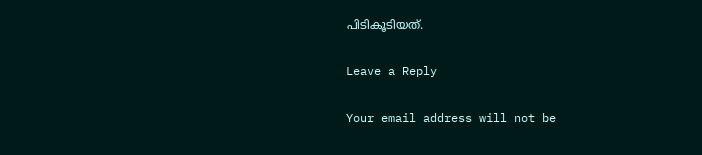പിടികൂടിയത്.

Leave a Reply

Your email address will not be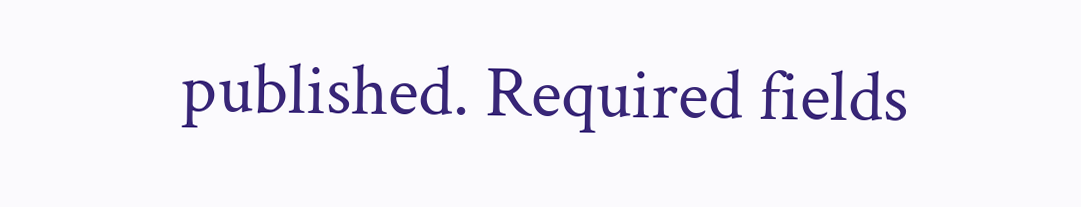published. Required fields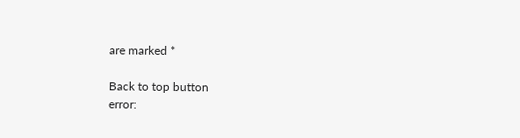are marked *

Back to top button
error: